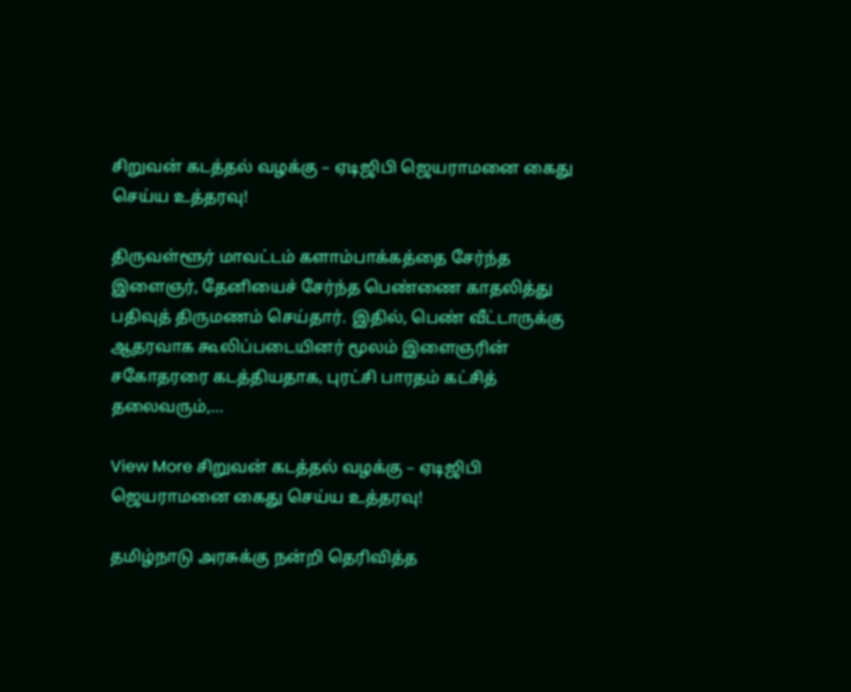சிறுவன் கடத்தல் வழக்கு – ஏடிஜிபி ஜெயராமனை கைது செய்ய உத்தரவு!

திருவள்ளூர் மாவட்டம் களாம்பாக்கத்தை சேர்ந்த இளைஞர், தேனியைச் சேர்ந்த பெண்ணை காதலித்து பதிவுத் திருமணம் செய்தார். இதில், பெண் வீட்டாருக்கு ஆதரவாக கூலிப்படையினர் மூலம் இளைஞரின் சகோதரரை கடத்தியதாக, புரட்சி பாரதம் கட்சித் தலைவரும்,…

View More சிறுவன் கடத்தல் வழக்கு – ஏடிஜிபி ஜெயராமனை கைது செய்ய உத்தரவு!

தமிழ்நாடு அரசுக்கு நன்றி தெரிவித்த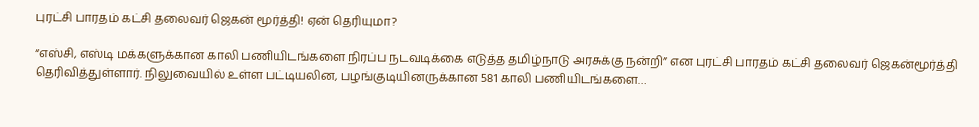புரட்சி பாரதம் கட்சி தலைவர் ஜெகன் மூர்த்தி! ஏன் தெரியுமா?

“எஸ்சி, எஸ்டி மக்களுக்கான காலி பணியிடங்களை நிரப்ப நடவடிக்கை எடுத்த தமிழ்நாடு அரசுக்கு நன்றி” என புரட்சி பாரதம் கட்சி தலைவர் ஜெகன்மூர்த்தி தெரிவித்துள்ளார். நிலுவையில் உள்ள பட்டியலின, பழங்குடியினருக்கான 581 காலி பணியிடங்களை…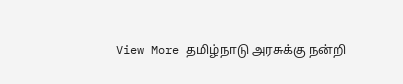View More தமிழ்நாடு அரசுக்கு நன்றி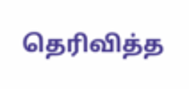தெரிவித்த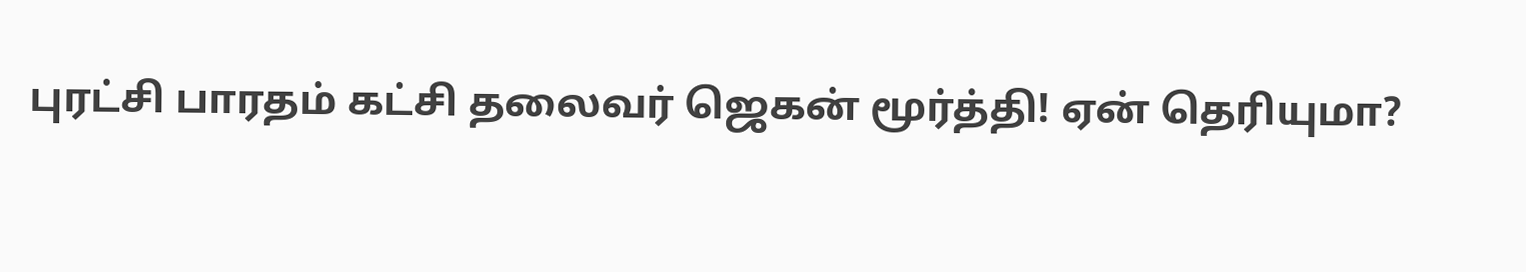புரட்சி பாரதம் கட்சி தலைவர் ஜெகன் மூர்த்தி! ஏன் தெரியுமா?